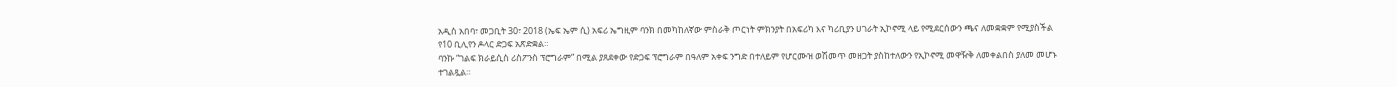አዲስ አበባ፣ መጋቢት 30፣ 2018 (ኤፍ ኤም ሲ) አፍሪ ኤግዚም ባንክ በመካከለኛው ምስራቅ ጦርነት ምክንያት በአፍሪካ እና ካሪቢያን ሀገራት ኢኮኖሚ ላይ የሚደርሰውን ጫና ለመቋቋም የሚያስችል የ10 ቢሊየን ዶላር ድጋፍ አጽድቋል።
ባንኩ “ገልፍ ክራይሲስ ሪስፖንስ ፕሮግራም” በሚል ያጸደቀው የድጋፍ ፕሮግራም በዓለም አቀፍ ንግድ በተለይም የሆርሙዝ ወሽመጥ መዘጋት ያስከተለውን የኢኮኖሚ መዋዥቅ ለመቀልበስ ያለመ መሆኑ ተገልጿል።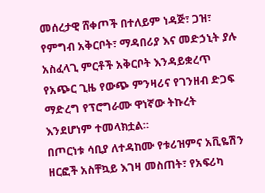መሰረታዊ ሸቀጦች በተለይም ነዳጅ፣ ጋዝ፣ የምግብ አቅርቦት፣ ማዳበሪያ እና መድኃኒት ያሉ አስፈላጊ ምርቶች አቅርቦት እንዳይቋረጥ የአጭር ጊዜ የውጭ ምንዛሪና የገንዘብ ድጋፍ ማድረግ የፕሮግራሙ ዋነኛው ትኩረት እንደሆነም ተመላክቷል።
በጦርነቱ ሳቢያ ለተዳከሙ የቱሪዝምና አቪዬሽን ዘርፎች አስቸኳይ እገዛ መስጠት፣ የአፍሪካ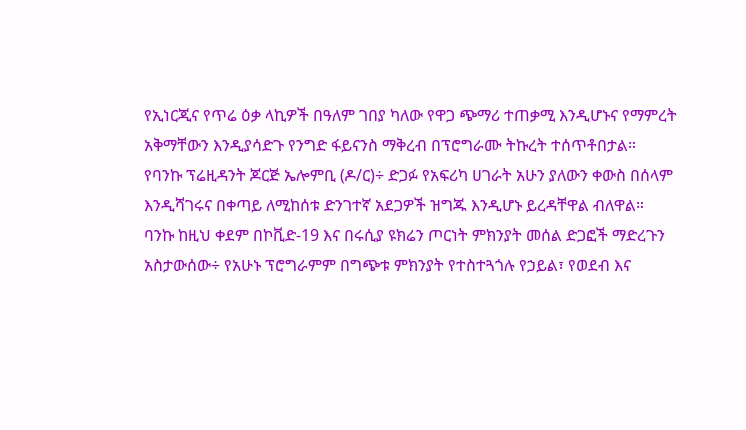የኢነርጂና የጥሬ ዕቃ ላኪዎች በዓለም ገበያ ካለው የዋጋ ጭማሪ ተጠቃሚ እንዲሆኑና የማምረት አቅማቸውን እንዲያሳድጉ የንግድ ፋይናንስ ማቅረብ በፕሮግራሙ ትኩረት ተሰጥቶበታል።
የባንኩ ፕሬዚዳንት ጆርጅ ኤሎምቢ (ዶ/ር)÷ ድጋፉ የአፍሪካ ሀገራት አሁን ያለውን ቀውስ በሰላም እንዲሻገሩና በቀጣይ ለሚከሰቱ ድንገተኛ አደጋዎች ዝግጁ እንዲሆኑ ይረዳቸዋል ብለዋል።
ባንኩ ከዚህ ቀደም በኮቪድ-19 እና በሩሲያ ዩክሬን ጦርነት ምክንያት መሰል ድጋፎች ማድረጉን አስታውሰው÷ የአሁኑ ፕሮግራምም በግጭቱ ምክንያት የተስተጓጎሉ የኃይል፣ የወደብ እና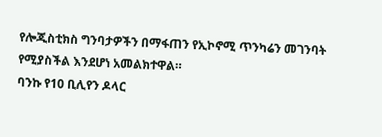የሎጂስቲክስ ግንባታዎችን በማፋጠን የኢኮኖሚ ጥንካሬን መገንባት የሚያስችል እንደሆነ አመልክተዋል።
ባንኩ የ10 ቢሊየን ዶላር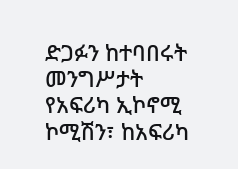ድጋፉን ከተባበሩት መንግሥታት የአፍሪካ ኢኮኖሚ ኮሚሽን፣ ከአፍሪካ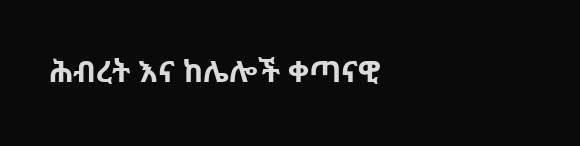ሕብረት እና ከሌሎች ቀጣናዊ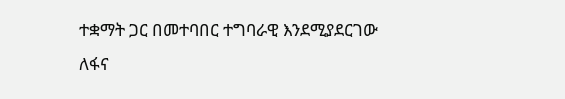ተቋማት ጋር በመተባበር ተግባራዊ እንደሚያደርገው ለፋና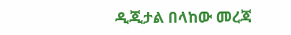ዲጂታል በላከው መረጃ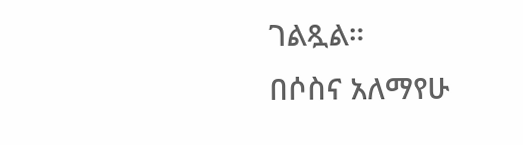ገልጿል።
በሶስና አለማየሁ